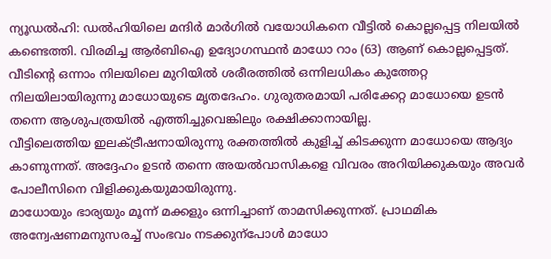ന്യൂഡൽഹി: ഡൽഹിയിലെ മന്ദിർ മാർഗിൽ വയോധികനെ വീട്ടിൽ കൊല്ലപ്പെട്ട നിലയിൽ കണ്ടെത്തി. വിരമിച്ച ആർബിഐ ഉദ്യോഗസ്ഥൻ മാധോ റാം (63) ആണ് കൊല്ലപ്പെട്ടത്.
വീടിന്റെ ഒന്നാം നിലയിലെ മുറിയിൽ ശരീരത്തിൽ ഒന്നിലധികം കുത്തേറ്റ നിലയിലായിരുന്നു മാധോയുടെ മൃതദേഹം. ഗുരുതരമായി പരിക്കേറ്റ മാധോയെ ഉടൻ തന്നെ ആശുപത്രയിൽ എത്തിച്ചുവെങ്കിലും രക്ഷിക്കാനായില്ല.
വീട്ടിലെത്തിയ ഇലക്ട്രീഷനായിരുന്നു രക്തത്തിൽ കുളിച്ച് കിടക്കുന്ന മാധോയെ ആദ്യം കാണുന്നത്. അദ്ദേഹം ഉടൻ തന്നെ അയൽവാസികളെ വിവരം അറിയിക്കുകയും അവർ പോലീസിനെ വിളിക്കുകയുമായിരുന്നു.
മാധോയും ഭാര്യയും മൂന്ന് മക്കളും ഒന്നിച്ചാണ് താമസിക്കുന്നത്. പ്രാഥമിക അന്വേഷണമനുസരച്ച് സംഭവം നടക്കുന്പോൾ മാധോ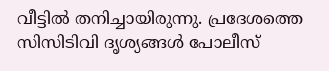വീട്ടിൽ തനിച്ചായിരുന്നു. പ്രദേശത്തെ സിസിടിവി ദൃശ്യങ്ങൾ പോലീസ്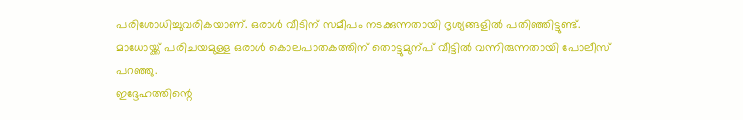പരിശോധിച്ചുവരികയാണ്. ഒരാൾ വീടിന് സമീപം നടക്കുന്നതായി ദൃശ്യങ്ങളിൽ പതിഞ്ഞിട്ടുണ്ട്. മാധോയ്ക്ക് പരിചയമുള്ള ഒരാൾ കൊലപാതകത്തിന് തൊട്ടുമുന്പ് വീട്ടിൽ വന്നിരുന്നതായി പോലീസ് പറഞ്ഞു.
ഇദ്ദേഹത്തിന്റെ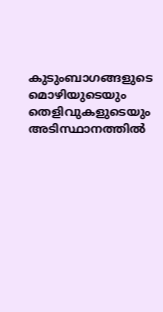കുടുംബാഗങ്ങളുടെ മൊഴിയുടെയും തെളിവുകളുടെയും അടിസ്ഥാനത്തിൽ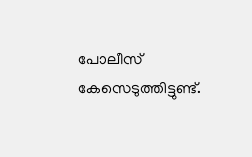പോലീസ് കേസെടുത്തിട്ടുണ്ട്.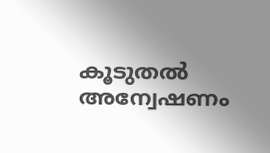കൂടുതൽ അന്വേഷണം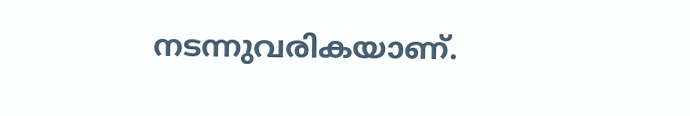നടന്നുവരികയാണ്.